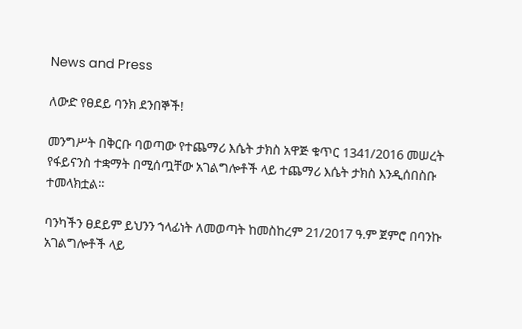News and Press

ለውድ የፀደይ ባንክ ደንበኞች!

መንግሥት በቅርቡ ባወጣው የተጨማሪ እሴት ታክስ አዋጅ ቁጥር 1341/2016 መሠረት የፋይናንስ ተቋማት በሚሰጧቸው አገልግሎቶች ላይ ተጨማሪ እሴት ታክስ እንዲሰበስቡ ተመላክቷል፡፡

ባንካችን ፀደይም ይህንን ኀላፊነት ለመወጣት ከመስከረም 21/2017 ዓ.ም ጀምሮ በባንኩ አገልግሎቶች ላይ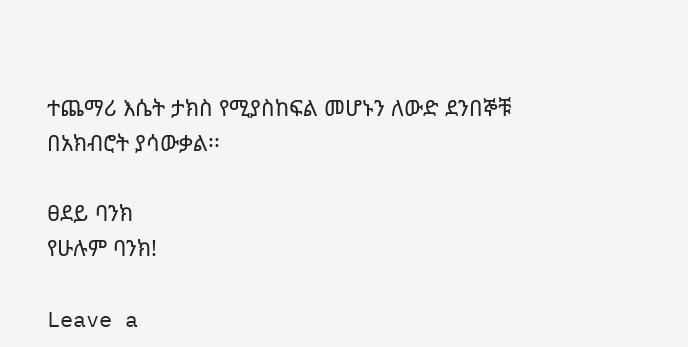ተጨማሪ እሴት ታክስ የሚያስከፍል መሆኑን ለውድ ደንበኞቹ በአክብሮት ያሳውቃል፡፡

ፀደይ ባንክ
የሁሉም ባንክ!

Leave a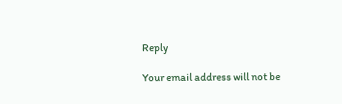Reply

Your email address will not be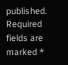published. Required fields are marked *